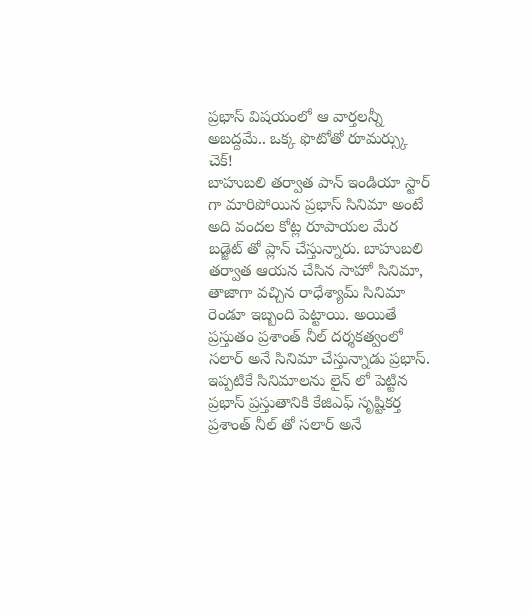ప్రభాస్ విషయంలో ఆ వార్తలన్నీ అబద్దమే.. ఒక్క ఫొటోతో రూమర్స్కు చెక్!
బాహుబలి తర్వాత పాన్ ఇండియా స్టార్ గా మారిపోయిన ప్రభాస్ సినిమా అంటే అది వందల కోట్ల రూపాయల మేర బడ్జెట్ తో ప్లాన్ చేస్తున్నారు. బాహుబలి తర్వాత ఆయన చేసిన సాహో సినిమా, తాజాగా వచ్చిన రాధేశ్యామ్ సినిమా రెండూ ఇబ్బంది పెట్టాయి. అయితే ప్రస్తుతం ప్రశాంత్ నీల్ దర్శకత్వంలో సలార్ అనే సినిమా చేస్తున్నాడు ప్రభాస్. ఇప్పటికే సినిమాలను లైన్ లో పెట్టిన ప్రభాస్ ప్రస్తుతానికి కేజిఎఫ్ సృష్టికర్త ప్రశాంత్ నీల్ తో సలార్ అనే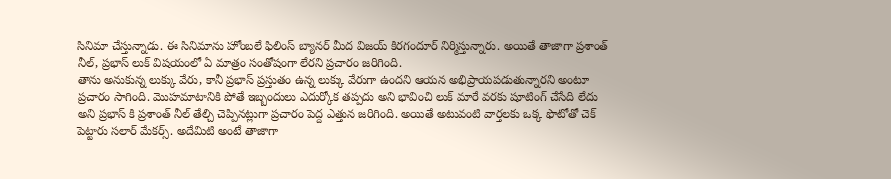సినిమా చేస్తున్నాడు. ఈ సినిమాను హోంబలే ఫిలింస్ బ్యానర్ మీద విజయ్ కిరగందూర్ నిర్మిస్తున్నారు. అయితే తాజాగా ప్రశాంత్ నీల్, ప్రభాస్ లుక్ విషయంలో ఏ మాత్రం సంతోషంగా లేరని ప్రచారం జరిగింది.
తాను అనుకున్న లుక్కు వేరు, కానీ ప్రభాస్ ప్రస్తుతం ఉన్న లుక్కు వేరుగా ఉందని ఆయన అభిప్రాయపడుతున్నారని అంటూ ప్రచారం సాగింది. మొహమాటానికి పోతే ఇబ్బందులు ఎదుర్కోక తప్పదు అని భావించి లుక్ మారే వరకు షూటింగ్ చేసేది లేదు అని ప్రభాస్ కి ప్రశాంత్ నీల్ తేల్చి చెప్పినట్లుగా ప్రచారం పెద్ద ఎత్తున జరిగింది. అయితే అటువంటి వార్తలకు ఒక్క ఫొటోతో చెక్ పెట్టారు సలార్ మేకర్స్. అదేమిటి అంటే తాజాగా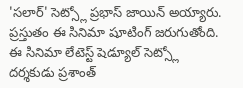'సలార్' సెట్స్లో ప్రభాస్ జాయిన్ అయ్యారు. ప్రస్తుతం ఈ సినిమా షూటింగ్ జరుగుతోంది. ఈ సినిమా లేటెస్ట్ షెడ్యూల్ సెట్స్లో దర్శకుడు ప్రశాంత్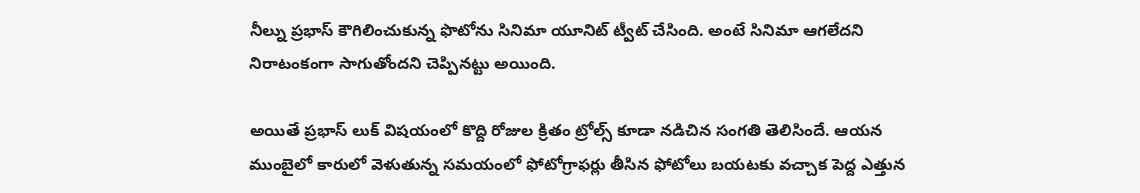నీల్ను ప్రభాస్ కౌగిలించుకున్న ఫొటోను సినిమా యూనిట్ ట్వీట్ చేసింది. అంటే సినిమా ఆగలేదని నిరాటంకంగా సాగుతోందని చెప్పినట్టు అయింది.

అయితే ప్రభాస్ లుక్ విషయంలో కొద్ది రోజుల క్రితం ట్రోల్స్ కూడా నడిచిన సంగతి తెలిసిందే. ఆయన ముంబైలో కారులో వెళుతున్న సమయంలో ఫోటోగ్రాఫర్లు తీసిన ఫోటోలు బయటకు వచ్చాక పెద్ద ఎత్తున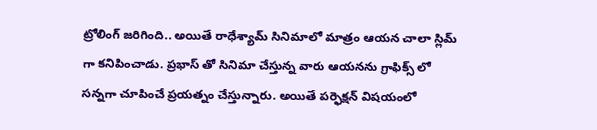ట్రోలింగ్ జరిగింది.. అయితే రాధేశ్యామ్ సినిమాలో మాత్రం ఆయన చాలా స్లిమ్ గా కనిపించాడు. ప్రభాస్ తో సినిమా చేస్తున్న వారు ఆయనను గ్రాఫిక్స్ లో సన్నగా చూపించే ప్రయత్నం చేస్తున్నారు. అయితే పర్ఫెక్షన్ విషయంలో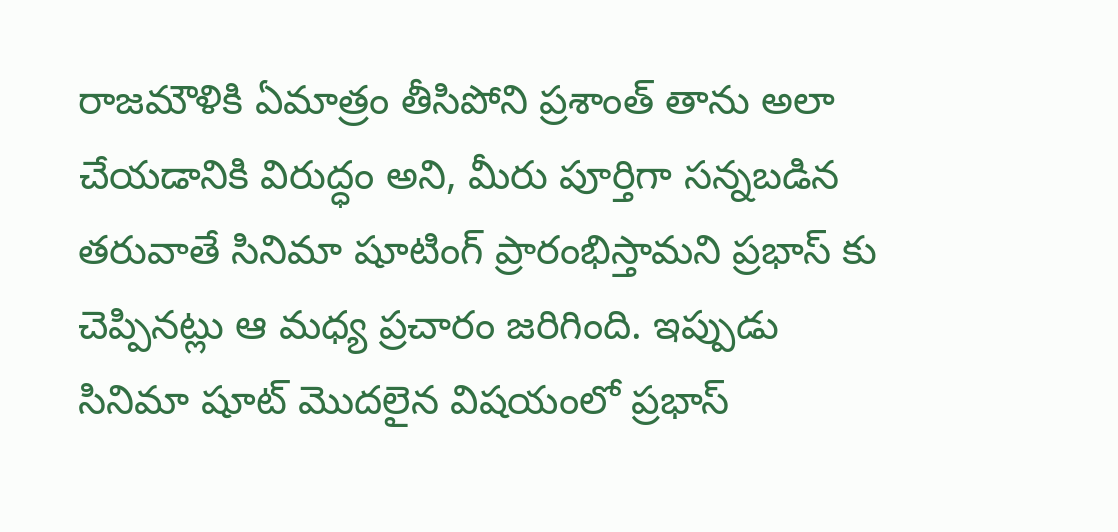రాజమౌళికి ఏమాత్రం తీసిపోని ప్రశాంత్ తాను అలా చేయడానికి విరుద్ధం అని, మీరు పూర్తిగా సన్నబడిన తరువాతే సినిమా షూటింగ్ ప్రారంభిస్తామని ప్రభాస్ కు చెప్పినట్లు ఆ మధ్య ప్రచారం జరిగింది. ఇప్పుడు సినిమా షూట్ మొదలైన విషయంలో ప్రభాస్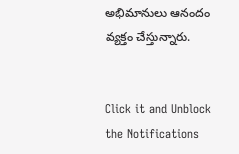అభిమానులు ఆనందం వ్యక్తం చేస్తున్నారు.


Click it and Unblock the Notifications